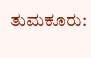ತುಮಕೂರು: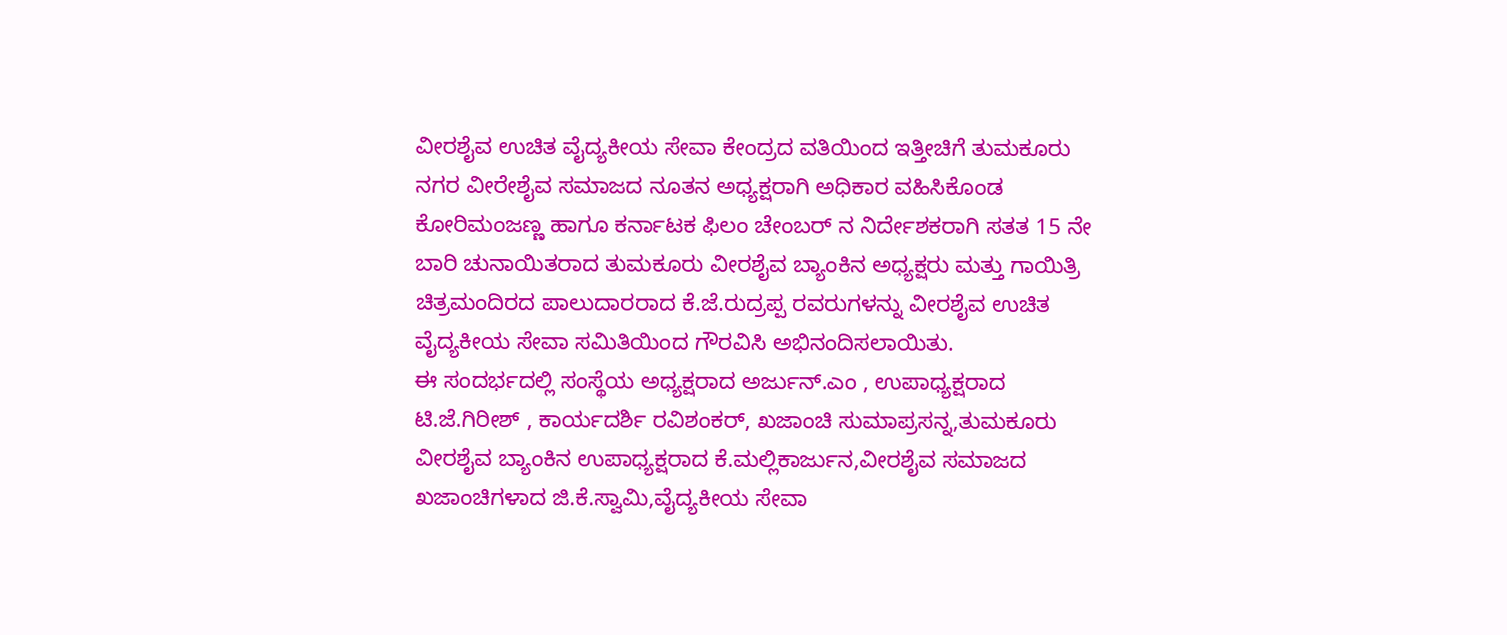ವೀರಶೈವ ಉಚಿತ ವೈದ್ಯಕೀಯ ಸೇವಾ ಕೇಂದ್ರದ ವತಿಯಿಂದ ಇತ್ತೀಚಿಗೆ ತುಮಕೂರು ನಗರ ವೀರೇಶೈವ ಸಮಾಜದ ನೂತನ ಅಧ್ಯಕ್ಷರಾಗಿ ಅಧಿಕಾರ ವಹಿಸಿಕೊಂಡ ಕೋರಿಮಂಜಣ್ಣ ಹಾಗೂ ಕರ್ನಾಟಕ ಫಿಲಂ ಚೇಂಬರ್ ನ ನಿರ್ದೇಶಕರಾಗಿ ಸತತ 15 ನೇ ಬಾರಿ ಚುನಾಯಿತರಾದ ತುಮಕೂರು ವೀರಶೈವ ಬ್ಯಾಂಕಿನ ಅಧ್ಯಕ್ಷರು ಮತ್ತು ಗಾಯಿತ್ರಿ ಚಿತ್ರಮಂದಿರದ ಪಾಲುದಾರರಾದ ಕೆ.ಜೆ.ರುದ್ರಪ್ಪ ರವರುಗಳನ್ನು ವೀರಶೈವ ಉಚಿತ ವೈದ್ಯಕೀಯ ಸೇವಾ ಸಮಿತಿಯಿಂದ ಗೌರವಿಸಿ ಅಭಿನಂದಿಸಲಾಯಿತು.
ಈ ಸಂದರ್ಭದಲ್ಲಿ ಸಂಸ್ಥೆಯ ಅಧ್ಯಕ್ಷರಾದ ಅರ್ಜುನ್.ಎಂ , ಉಪಾಧ್ಯಕ್ಷರಾದ ಟಿ.ಜೆ.ಗಿರೀಶ್ , ಕಾರ್ಯದರ್ಶಿ ರವಿಶಂಕರ್, ಖಜಾಂಚಿ ಸುಮಾಪ್ರಸನ್ನ,ತುಮಕೂರು ವೀರಶೈವ ಬ್ಯಾಂಕಿನ ಉಪಾಧ್ಯಕ್ಷರಾದ ಕೆ.ಮಲ್ಲಿಕಾರ್ಜುನ,ವೀರಶೈವ ಸಮಾಜದ ಖಜಾಂಚಿಗಳಾದ ಜಿ.ಕೆ.ಸ್ವಾಮಿ,ವೈದ್ಯಕೀಯ ಸೇವಾ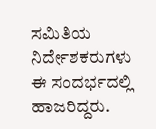ಸಮಿತಿಯ ನಿರ್ದೇಶಕರುಗಳು ಈ ಸಂದರ್ಭದಲ್ಲಿ ಹಾಜರಿದ್ದರು.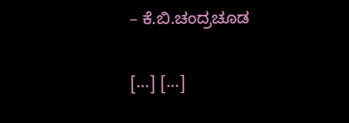– ಕೆ.ಬಿ.ಚಂದ್ರಚೂಡ

[…] […]